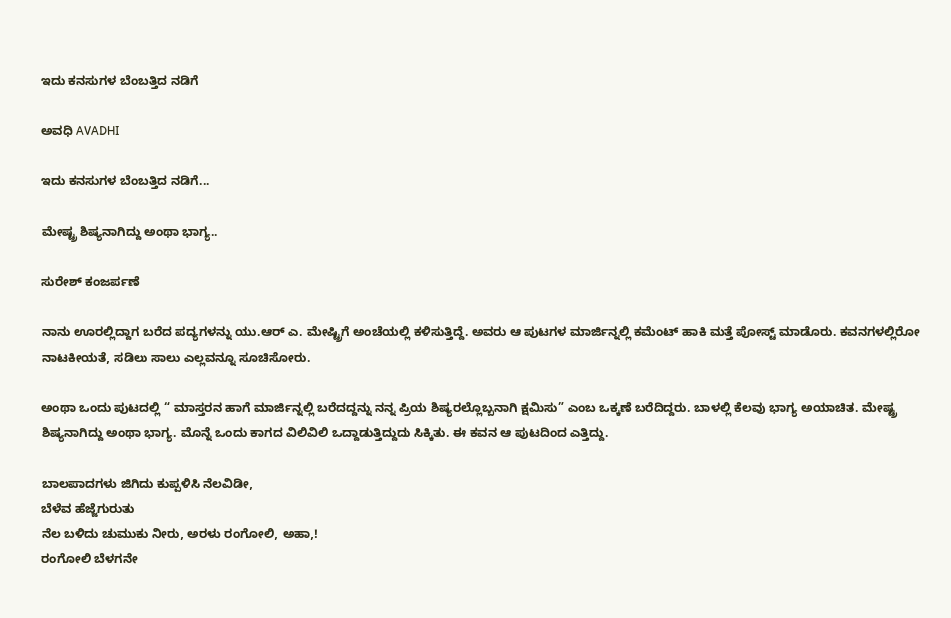ಇದು ಕನಸುಗಳ ಬೆಂಬತ್ತಿದ ನಡಿಗೆ‍

ಅವಧಿ AVADHI

ಇದು ಕನಸುಗಳ ಬೆಂಬತ್ತಿದ ನಡಿಗೆ...

ಮೇಷ್ಟ್ರ ಶಿಷ್ಯನಾಗಿದ್ದು ಅಂಥಾ ಭಾಗ್ಯ..

ಸುರೇಶ್ ಕಂಜರ್ಪಣೆ

ನಾನು ಊರಲ್ಲಿದ್ದಾಗ ಬರೆದ ಪದ್ಯಗಳನ್ನು ಯು.ಆರ್ ಎ. ಮೇಷ್ಟ್ರಿಗೆ ಅಂಚೆಯಲ್ಲಿ ಕಳಿಸುತ್ತಿದ್ದೆ. ಅವರು ಆ ಪುಟಗಳ ಮಾರ್ಜಿನ್ನಲ್ಲಿ ಕಮೆಂಟ್ ಹಾಕಿ ಮತ್ತೆ ಪೋಸ್ಟ್ ಮಾಡೊರು. ಕವನಗಳಲ್ಲಿರೋ ನಾಟಕೀಯತೆ, ಸಡಿಲು ಸಾಲು ಎಲ್ಲವನ್ನೂ ಸೂಚಿಸೋರು.

ಅಂಥಾ ಒಂದು ಪುಟದಲ್ಲಿ “ ಮಾಸ್ತರನ ಹಾಗೆ ಮಾರ್ಜಿನ್ನಲ್ಲಿ ಬರೆದದ್ದನ್ನು ನನ್ನ ಪ್ರಿಯ ಶಿಷ್ಯರಲ್ಲೊಬ್ಬನಾಗಿ ಕ್ಷಮಿಸು” ಎಂಬ ಒಕ್ಕಣೆ ಬರೆದಿದ್ದರು. ಬಾಳಲ್ಲಿ ಕೆಲವು ಭಾಗ್ಯ ಅಯಾಚಿತ. ಮೇಷ್ಟ್ರ ಶಿಷ್ಯನಾಗಿದ್ದು ಅಂಥಾ ಭಾಗ್ಯ. ಮೊನ್ನೆ ಒಂದು ಕಾಗದ ವಿಲಿವಿಲಿ ಒದ್ದಾಡುತ್ತಿದ್ದುದು ಸಿಕ್ಕಿತು. ಈ ಕವನ ಆ ಪುಟದಿಂದ ಎತ್ತಿದ್ದು.

ಬಾಲಪಾದಗಳು ಜಿಗಿದು ಕುಪ್ಪಳಿಸಿ ನೆಲವಿಡೀ,
ಬೆಳೆವ ಹೆಜ್ಜೆಗುರುತು
ನೆಲ ಬಳಿದು ಚುಮುಕು ನೀರು, ಅರಳು ರಂಗೋಲಿ, ಅಹಾ,!
ರಂಗೋಲಿ ಬೆಳಗನೇ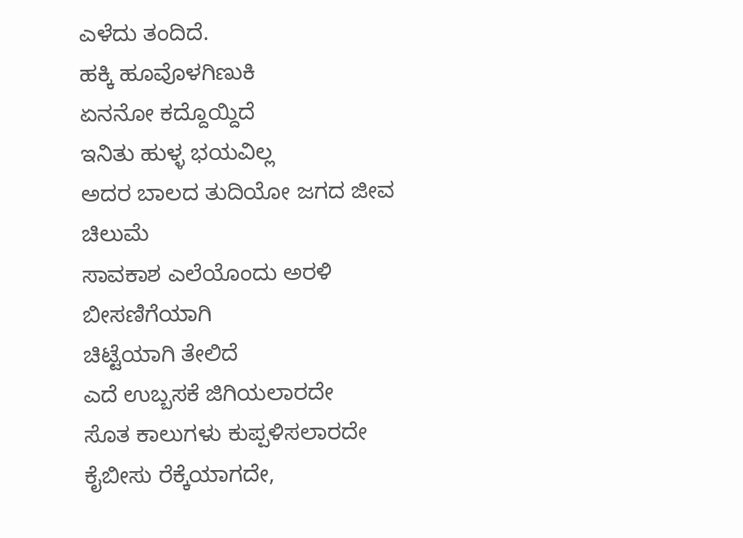ಎಳೆದು ತಂದಿದೆ.
ಹಕ್ಕಿ ಹೂವೊಳಗಿಣುಕಿ
ಏನನೋ ಕದ್ದೊಯ್ದಿದೆ
ಇನಿತು ಹುಳ್ಳ ಭಯವಿಲ್ಲ
ಅದರ ಬಾಲದ ತುದಿಯೋ ಜಗದ ಜೀವ ಚಿಲುಮೆ
ಸಾವಕಾಶ ಎಲೆಯೊಂದು ಅರಳಿ ಬೀಸಣಿಗೆಯಾಗಿ
ಚಿಟ್ಟೆಯಾಗಿ ತೇಲಿದೆ
ಎದೆ ಉಬ್ಬಸಕೆ ಜಿಗಿಯಲಾರದೇ
ಸೊತ ಕಾಲುಗಳು ಕುಪ್ಪಳಿಸಲಾರದೇ
ಕೈಬೀಸು ರೆಕ್ಕೆಯಾಗದೇ,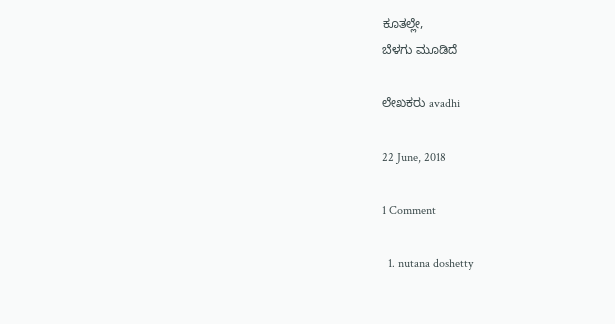ಕೂತಲ್ಲೇ,
ಬೆಳಗು ಮೂಡಿದೆ

ಲೇಖಕರು avadhi

22 June, 2018

1 Comment

  1. nutana doshetty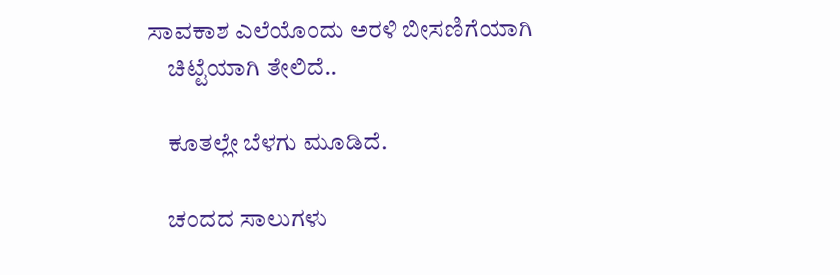ಸಾವಕಾಶ ಎಲೆಯೊಂದು ಅರಳಿ ಬೀಸಣಿಗೆಯಾಗಿ
    ಚಿಟ್ಟೆಯಾಗಿ ತೇಲಿದೆ..

    ಕೂತಲ್ಲೇ ಬೆಳಗು ಮೂಡಿದೆ.

    ಚಂದದ ಸಾಲುಗಳು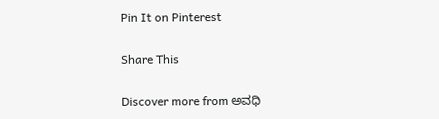Pin It on Pinterest

Share This

Discover more from ಅವಧಿ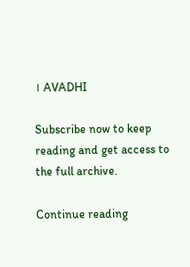। AVADHI

Subscribe now to keep reading and get access to the full archive.

Continue reading